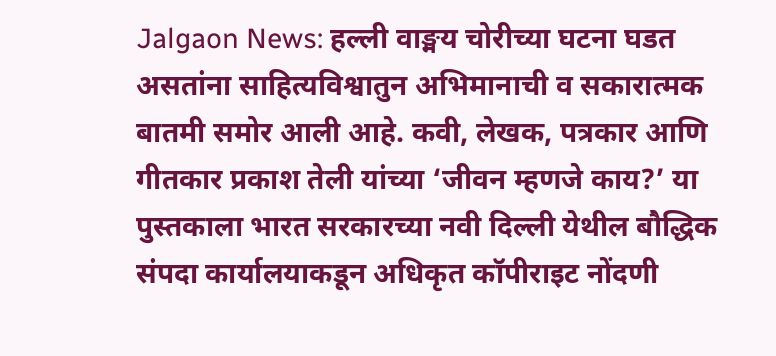Jalgaon News: हल्ली वाङ्मय चोरीच्या घटना घडत असतांना साहित्यविश्वातुन अभिमानाची व सकारात्मक बातमी समोर आली आहे. कवी, लेखक, पत्रकार आणि गीतकार प्रकाश तेली यांच्या ‘जीवन म्हणजे काय?’ या पुस्तकाला भारत सरकारच्या नवी दिल्ली येथील बौद्धिक संपदा कार्यालयाकडून अधिकृत कॉपीराइट नोंदणी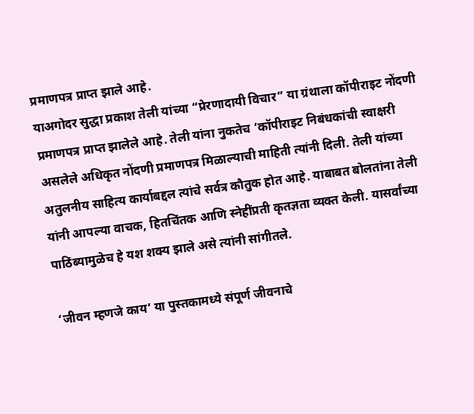प्रमाणपत्र प्राप्त झाले आहे.
याअगोदर सुद्धा प्रकाश तेली यांच्या “प्रेरणादायी विचार” या ग्रंथाला कॉपीराइट नोंदणी प्रमाणपत्र प्राप्त झालेले आहे. तेली यांना नुकतेच ‘कॉपीराइट निबंधकांची स्वाक्षरी असलेले अधिकृत नोंदणी प्रमाणपत्र मिळाल्याची माहिती त्यांनी दिली. तेली यांच्या अतुलनीय साहित्य कार्याबद्दल त्यांचे सर्वत्र कौतुक होत आहे. याबाबत बोलतांना तेली यांनी आपल्या वाचक, हितचिंतक आणि स्नेहींप्रती कृतज्ञता व्यक्त केली. यासर्वांच्या पाठिंब्यामुळेच हे यश शक्य झाले असे त्यांनी सांगीतले.

‘जीवन म्हणजे काय’ या पुस्तकामध्ये संपूर्ण जीवनाचे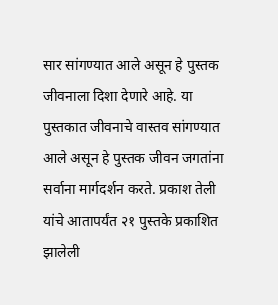सार सांगण्यात आले असून हे पुस्तक जीवनाला दिशा देणारे आहे. या पुस्तकात जीवनाचे वास्तव सांगण्यात आले असून हे पुस्तक जीवन जगतांना सर्वाना मार्गदर्शन करते. प्रकाश तेली यांचे आतापर्यंत २१ पुस्तके प्रकाशित झालेली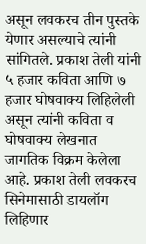असून लवकरच तीन पुस्तके येणार असल्याचे त्यांनी सांगितले. प्रकाश तेली यांनी ५ हजार कविता आणि ७ हजार घोषवाक्य लिहिलेली असून त्यांनी कविता व घोषवाक्य लेखनात जागतिक विक्रम केलेला आहे. प्रकाश तेली लवकरच सिनेमासाठी डायलॉग लिहिणार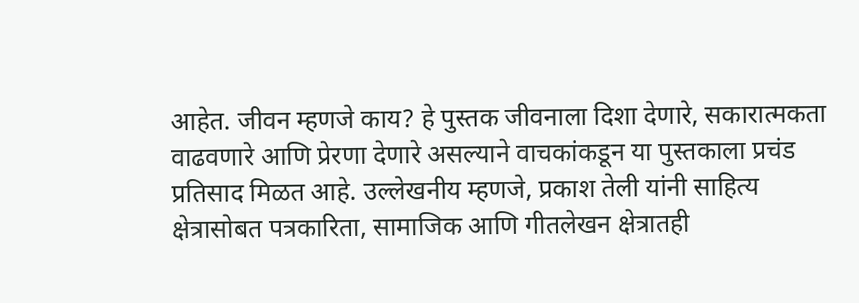आहेत. जीवन म्हणजे काय? हे पुस्तक जीवनाला दिशा देणारे, सकारात्मकता वाढवणारे आणि प्रेरणा देणारे असल्याने वाचकांकडून या पुस्तकाला प्रचंड प्रतिसाद मिळत आहे. उल्लेखनीय म्हणजे, प्रकाश तेली यांनी साहित्य क्षेत्रासोबत पत्रकारिता, सामाजिक आणि गीतलेखन क्षेत्रातही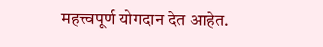महत्त्वपूर्ण योगदान देत आहेत.